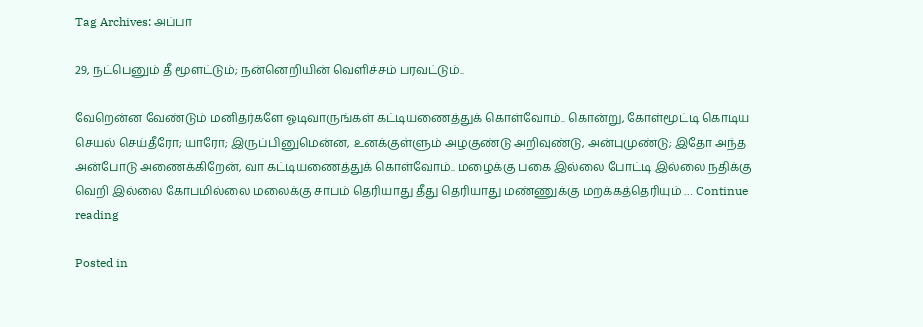Tag Archives: அப்பா

29, நட்பெனும் தீ மூளட்டும்; நன்னெறியின் வெளிச்சம் பரவட்டும்..

வேறென்ன வேண்டும் மனிதர்களே ஓடிவாருங்கள் கட்டியணைத்துக் கொள்வோம்.. கொன்று, கோள்மூட்டி கொடிய செயல் செய்தீரோ; யாரோ; இருப்பினுமென்ன, உனக்குள்ளும் அழகுண்டு அறிவுண்டு, அன்புமுண்டு; இதோ அந்த அன்போடு அணைக்கிறேன், வா கட்டியணைத்துக் கொள்வோம்.. மழைக்கு பகை இல்லை போட்டி இல்லை நதிக்கு வெறி இல்லை கோபமில்லை மலைக்கு சாபம் தெரியாது தீது தெரியாது மண்ணுக்கு மறக்கத்தெரியும் … Continue reading

Posted in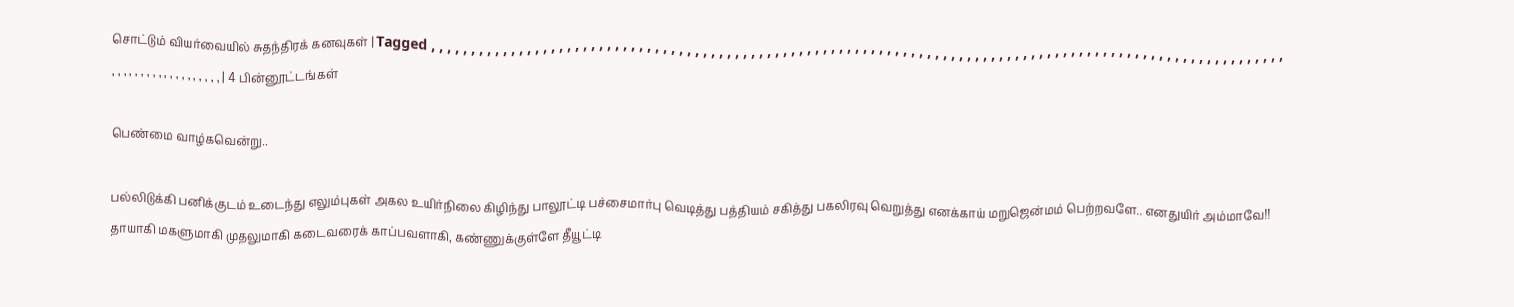சொட்டும் வியர்வையில் சுதந்திரக் கனவுகள் | Tagged , , , , , , , , , , , , , , , , , , , , , , , , , , , , , , , , , , , , , , , , , , , , , , , , , , , , , , , , , , , , , , , , , , , , , , , , , , , , , , , , , , , , , , , , , , , , , , , , , , , , , , , , , , , , , , , , , , , , , , , , , , , , , , | 4 பின்னூட்டங்கள்

பெண்மை வாழ்கவென்று..

பல்லிடுக்கி பனிக்குடம் உடைந்து எலும்புகள் அகல உயிர்நிலை கிழிந்து பாலூட்டி பச்சைமார்பு வெடித்து பத்தியம் சகித்து பகலிரவு வெறுத்து எனக்காய் மறுஜென்மம் பெற்றவளே.. எனதுயிர் அம்மாவே!!   தாயாகி மகளுமாகி முதலுமாகி கடைவரைக் காப்பவளாகி, கண்ணுக்குள்ளே தீயூட்டி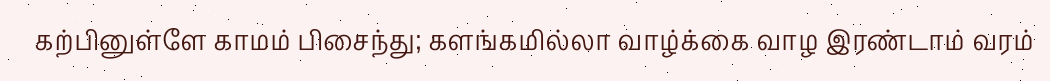கற்பினுள்ளே காமம் பிசைந்து; களங்கமில்லா வாழ்க்கை வாழ இரண்டாம் வரம்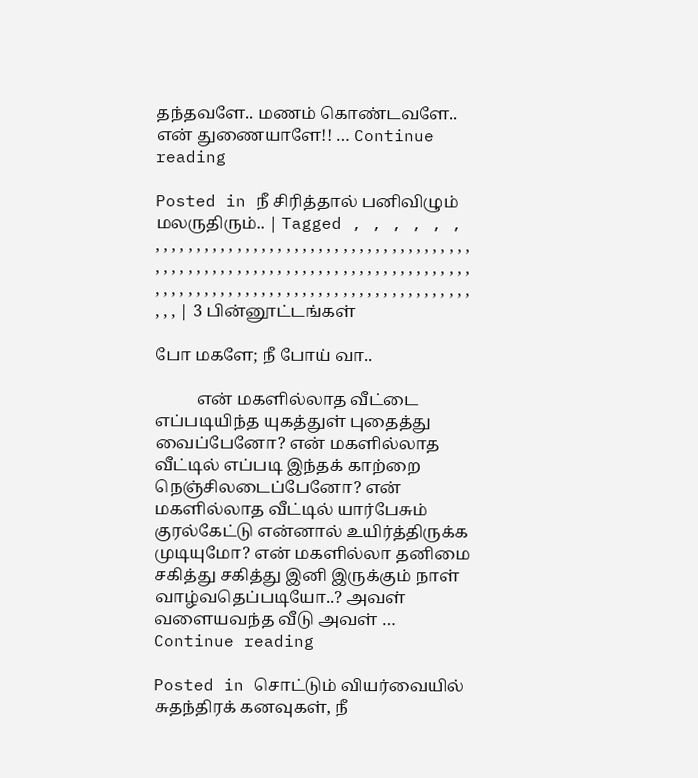தந்தவளே.. மணம் கொண்டவளே.. என் துணையாளே!! … Continue reading

Posted in நீ சிரித்தால் பனிவிழும் மலருதிரும்.. | Tagged , , , , , , , , , , , , , , , , , , , , , , , , , , , , , , , , , , , , , , , , , , , , , , , , , , , , , , , , , , , , , , , , , , , , , , , , , , , , , , , , , , , , , , , , , , , , , , , , , , , , , , , , , , , , , , , , , , , , , , , , , , , , , , | 3 பின்னூட்டங்கள்

போ மகளே; நீ போய் வா..

          என் மகளில்லாத வீட்டை எப்படியிந்த யுகத்துள் புதைத்து வைப்பேனோ? என் மகளில்லாத வீட்டில் எப்படி இந்தக் காற்றை நெஞ்சிலடைப்பேனோ? என் மகளில்லாத வீட்டில் யார்பேசும் குரல்கேட்டு என்னால் உயிர்த்திருக்க முடியுமோ? என் மகளில்லா தனிமை சகித்து சகித்து இனி இருக்கும் நாள் வாழ்வதெப்படியோ..? அவள் வளையவந்த வீடு அவள் … Continue reading

Posted in சொட்டும் வியர்வையில் சுதந்திரக் கனவுகள், நீ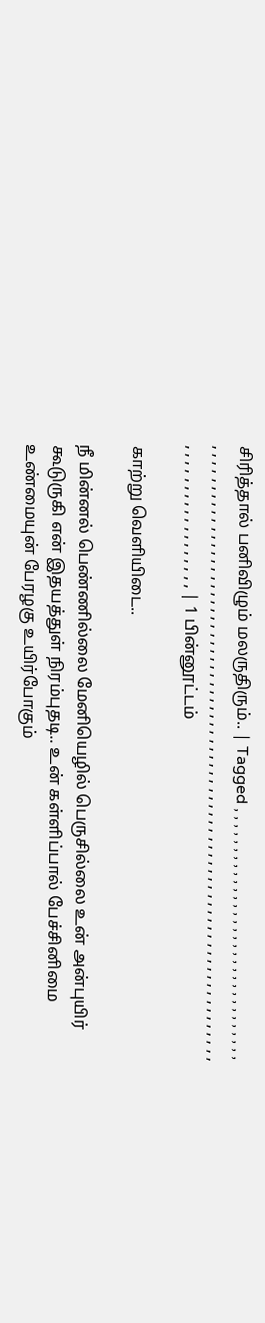சிரித்தால் பனிவிழும் மலருதிரும்.. | Tagged , , , , , , , , , , , , , , , , , , , , , , , , , , , , , , , , , , , , , , , , , , , , , , , , , , , , , , , , , , , , , , , , , , , , , , , , , , , , , , , , , , , , , , , , , , , , , , , , , , , , , , , , , , , , , , , , , , , , , , , , , , , , , , | 1 பின்னூட்டம்

காற்று வெளியிடை..

நீ மின்னல் பெண்ணில்லை மேனியெழில் பெருசில்லை உன் அன்புயிர் கூடுருகி என் இதயத்துள் நிரம்புதடி.. உன் கள்ளிப்பால் பேச்சினிமை உண்மையுன் பேரழகு உயிர்போகும்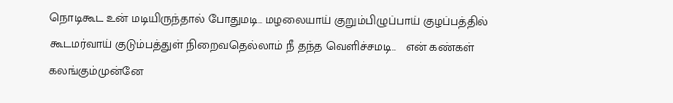நொடிகூட உன் மடியிருந்தால் போதுமடி.. மழலையாய் குறும்பிழுப்பாய் குழப்பத்தில் கூடமர்வாய் குடும்பத்துள் நிறைவதெல்லாம் நீ தந்த வெளிச்சமடி..   என் கண்கள் கலங்கும்முன்னே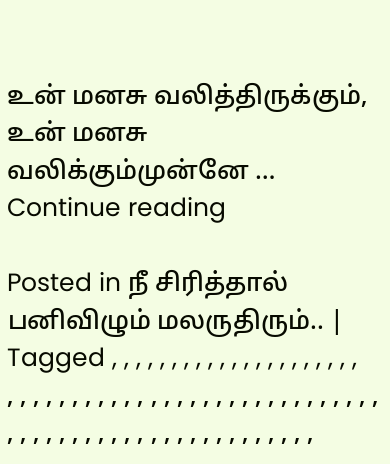உன் மனசு வலித்திருக்கும், உன் மனசு வலிக்கும்முன்னே … Continue reading

Posted in நீ சிரித்தால் பனிவிழும் மலருதிரும்.. | Tagged , , , , , , , , , , , , , , , , , , , , , , , , , , , , , , , , , , , , , , , , , , , , , , , , , , , , , , , , , , , , , , , , , , , , , , , , , ,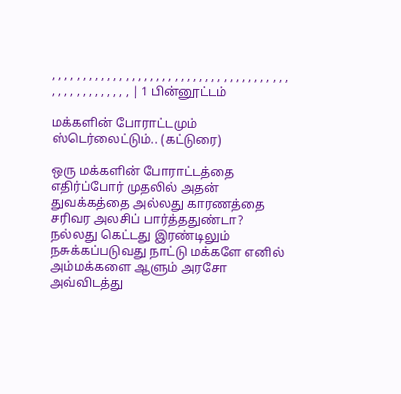, , , , , , , , , , , , , , , , , , , , , , , , , , , , , , , , , , , , , , , , , , , , , , , , , , , , | 1 பின்னூட்டம்

மக்களின் போராட்டமும் ஸ்டெர்லைட்டும்.. (கட்டுரை)

ஒரு மக்களின் போராட்டத்தை எதிர்ப்போர் முதலில் அதன் துவக்கத்தை அல்லது காரணத்தை சரிவர அலசிப் பார்த்ததுண்டா? நல்லது கெட்டது இரண்டிலும் நசுக்கப்படுவது நாட்டு மக்களே எனில் அம்மக்களை ஆளும் அரசோ அவ்விடத்து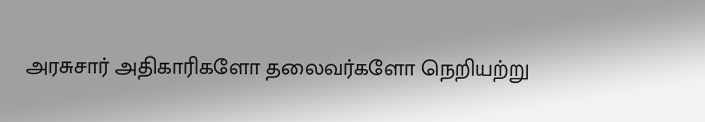அரசுசார் அதிகாரிகளோ தலைவர்களோ நெறியற்று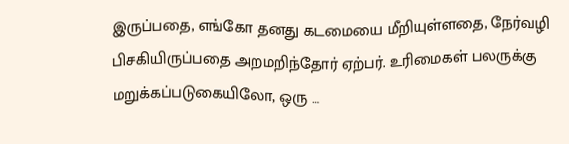இருப்பதை, எங்கோ தனது கடமையை மீறியுள்ளதை, நேர்வழி பிசகியிருப்பதை அறமறிந்தோர் ஏற்பர். உரிமைகள் பலருக்கு மறுக்கப்படுகையிலோ, ஒரு …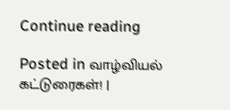Continue reading

Posted in வாழ்வியல் கட்டுரைகள்! |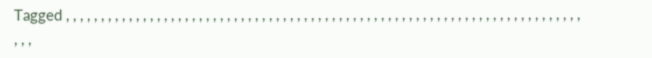Tagged , , , , , , , , , , , , , , , , , , , , , , , , , , , , , , , , , , , , , , , , , , , , , , , , , , , , , , , , , , , , , , , , , , , , , , , , , , , , ,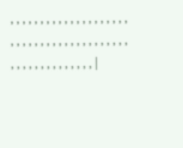, , , , , , , , , , , , , , , , , , , , , , , , , , , , , , , , , , , , , , , , , , , , , , , , , , , , , , |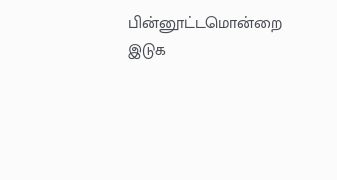பின்னூட்டமொன்றை இடுக